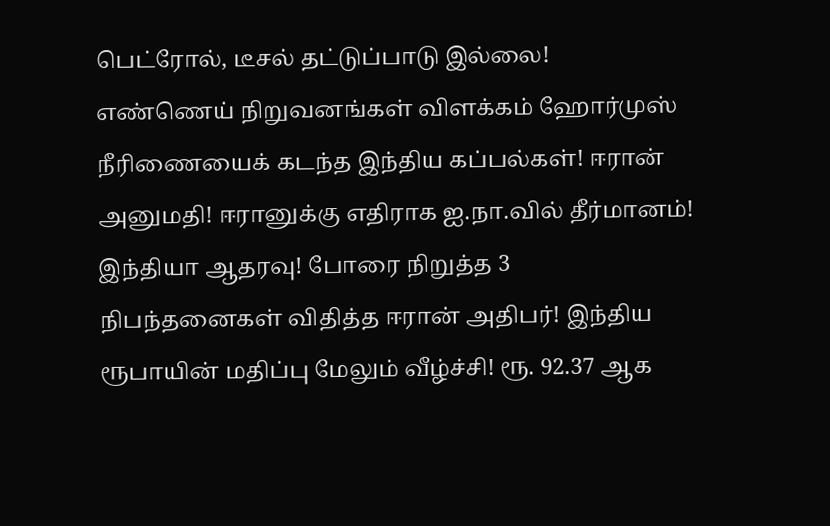பெட்ரோல், டீசல் தட்டுப்பாடு இல்லை! எண்ணெய் நிறுவனங்கள் விளக்கம் ஹோர்முஸ் நீரிணையைக் கடந்த இந்திய கப்பல்கள்! ஈரான் அனுமதி! ஈரானுக்கு எதிராக ஐ.நா.வில் தீர்மானம்! இந்தியா ஆதரவு! போரை நிறுத்த 3 நிபந்தனைகள் விதித்த ஈரான் அதிபர்! இந்திய ரூபாயின் மதிப்பு மேலும் வீழ்ச்சி! ரூ. 92.37 ஆக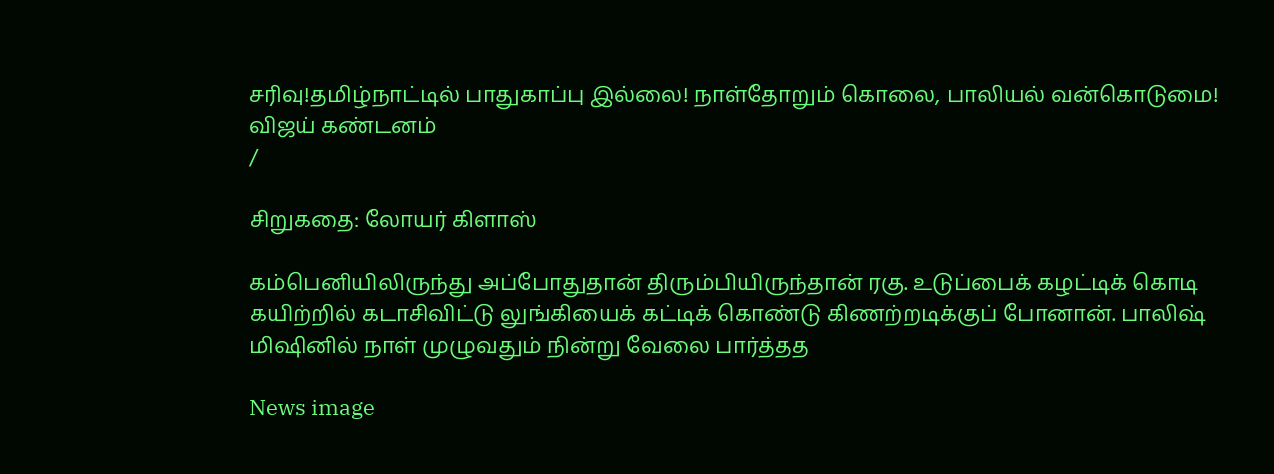சரிவு!தமிழ்நாட்டில் பாதுகாப்பு இல்லை! நாள்தோறும் கொலை, பாலியல் வன்கொடுமை! விஜய் கண்டனம்
/

சிறுகதை: லோயர் கிளாஸ்

கம்பெனியிலிருந்து அப்போதுதான் திரும்பியிருந்தான் ரகு. உடுப்பைக் கழட்டிக் கொடி கயிற்றில் கடாசிவிட்டு லுங்கியைக் கட்டிக் கொண்டு கிணற்றடிக்குப் போனான். பாலிஷ் மிஷினில் நாள் முழுவதும் நின்று வேலை பார்த்தத

News image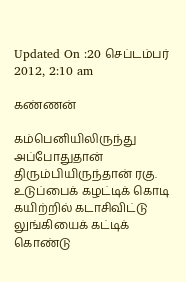Updated On :20 செப்டம்பர் 2012, 2:10 am

கண்ணன்

கம்பெனியிலிருந்து அப்போதுதான் திரும்பியிருந்தான் ரகு. உடுப்பைக் கழட்டிக் கொடி கயிற்றில் கடாசிவிட்டு லுங்கியைக் கட்டிக் கொண்டு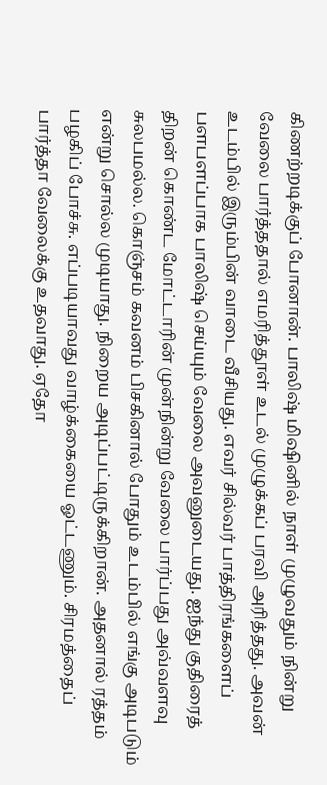கிணற்றடிக்குப் போனான். பாலிஷ் மிஷினில் நாள் முழுவதும் நின்று வேலை பார்த்ததால் எமரித்தூள் உடல் முழுக்கப் பரவி அரித்தது. அவன் உடம்பில் இரும்பின் வாடை வீசியது. எவர் சில்வர் பாத்திரங்களைப் பளபளப்பாக பாலிஷ் செய்யும் வேலை அவனுடையது. ஐந்து குதிரைத் திறன் கொண்ட மோட்டாரின் முன்நின்று வேலை பார்ப்பது அவ்வளவு சுலபமல்ல. கொஞ்சம் கவனம் பிசகினால் போதும் உடம்பில் எங்கு அடிபடும் என்று சொல்ல முடியாது. நிறைய அடிப்பட்டிருக்கிறான். அதனால் ரத்தம் பழகிப் போச்சு. எப்படியாவது வாழ்க்கையை ஓட்டணும். சிரமத்தைப் பார்த்தா வேலைக்கு உதவாது. ஏதோ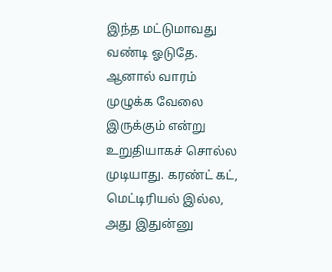இந்த மட்டுமாவது வண்டி ஓடுதே. ஆனால் வாரம் முழுக்க வேலை இருக்கும் என்று உறுதியாகச் சொல்ல முடியாது. கரண்ட் கட், மெட்டிரியல் இல்ல, அது இதுன்னு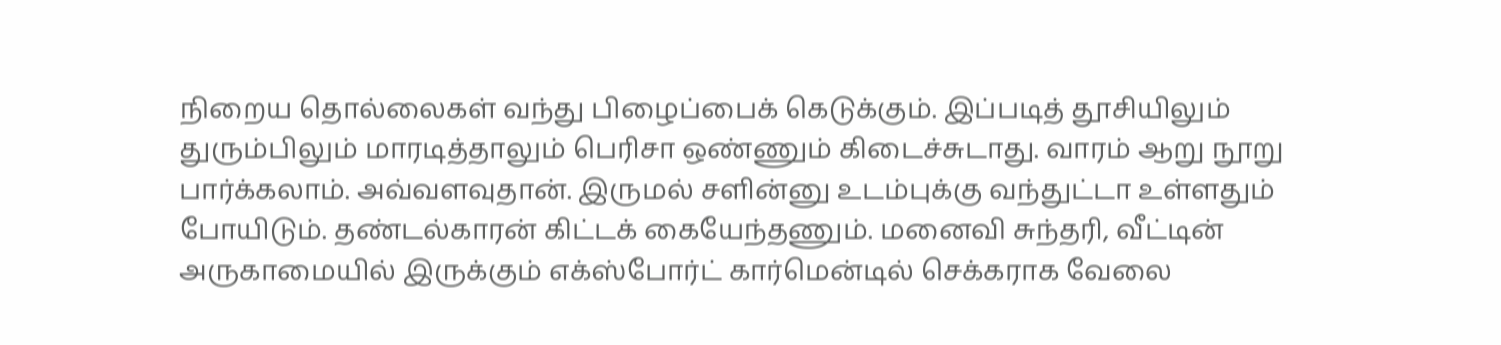நிறைய தொல்லைகள் வந்து பிழைப்பைக் கெடுக்கும். இப்படித் தூசியிலும் துரும்பிலும் மாரடித்தாலும் பெரிசா ஒண்ணும் கிடைச்சுடாது. வாரம் ஆறு நூறு பார்க்கலாம். அவ்வளவுதான். இருமல் சளின்னு உடம்புக்கு வந்துட்டா உள்ளதும் போயிடும். தண்டல்காரன் கிட்டக் கையேந்தணும். மனைவி சுந்தரி, வீட்டின் அருகாமையில் இருக்கும் எக்ஸ்போர்ட் கார்மென்டில் செக்கராக வேலை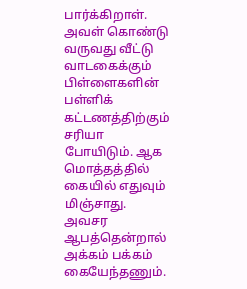பார்க்கிறாள். அவள் கொண்டு வருவது வீட்டு வாடகைக்கும் பிள்ளைகளின் பள்ளிக் கட்டணத்திற்கும் சரியா போயிடும். ஆக மொத்தத்தில் கையில் எதுவும் மிஞ்சாது. அவசர ஆபத்தென்றால் அக்கம் பக்கம் கையேந்தணும்.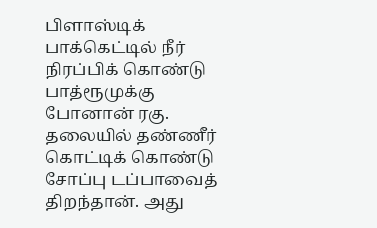பிளாஸ்டிக் பாக்கெட்டில் நீர் நிரப்பிக் கொண்டு பாத்ரூமுக்கு போனான் ரகு. தலையில் தண்ணீர் கொட்டிக் கொண்டு சோப்பு டப்பாவைத் திறந்தான். அது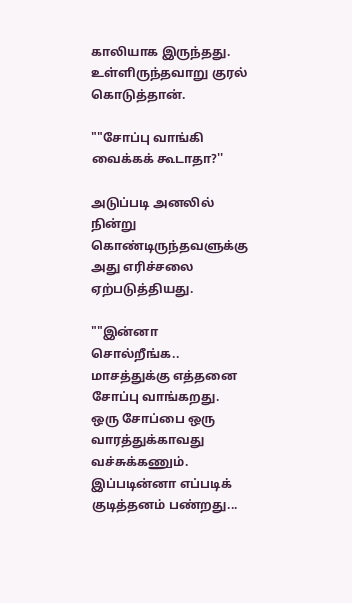காலியாக இருந்தது. உள்ளிருந்தவாறு குரல் கொடுத்தான்.

""சோப்பு வாங்கி வைக்கக் கூடாதா?''

அடுப்படி அனலில் நின்று கொண்டிருந்தவளுக்கு அது எரிச்சலை ஏற்படுத்தியது.

""இன்னா சொல்றீங்க.. மாசத்துக்கு எத்தனை சோப்பு வாங்கறது. ஒரு சோப்பை ஒரு வாரத்துக்காவது வச்சுக்கணும். இப்படின்னா எப்படிக் குடித்தனம் பண்றது...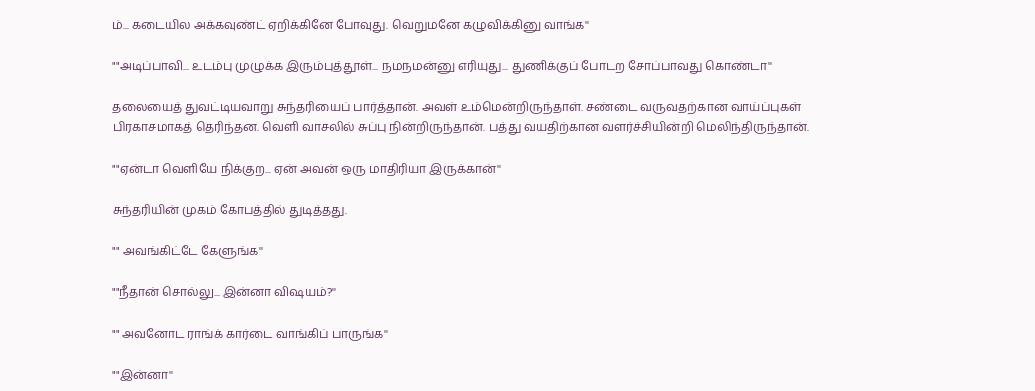ம்... கடையில அக்கவுண்ட் ஏறிக்கினே போவுது. வெறுமனே கழுவிக்கினு வாங்க''

""அடிப்பாவி... உடம்பு முழுக்க இரும்புத்தூள்... நமநமன்னு எரியுது... துணிக்குப் போடற சோப்பாவது கொண்டா''

தலையைத் துவட்டியவாறு சுந்தரியைப் பார்த்தான். அவள் உம்மென்றிருந்தாள். சண்டை வருவதற்கான வாய்ப்புகள் பிரகாசமாகத் தெரிந்தன. வெளி வாசலில் சுப்பு நின்றிருந்தான். பத்து வயதிற்கான வளர்ச்சியின்றி மெலிந்திருந்தான்.

""ஏன்டா வெளியே நிக்குற... ஏன் அவன் ஒரு மாதிரியா இருக்கான்''

சுந்தரியின் முகம் கோபத்தில் துடித்தது.

"" அவங்கிட்டே கேளுங்க''

""நீதான் சொல்லு... இன்னா விஷயம்?''

"" அவனோட ராங்க் கார்டை வாங்கிப் பாருங்க''

""இன்னா''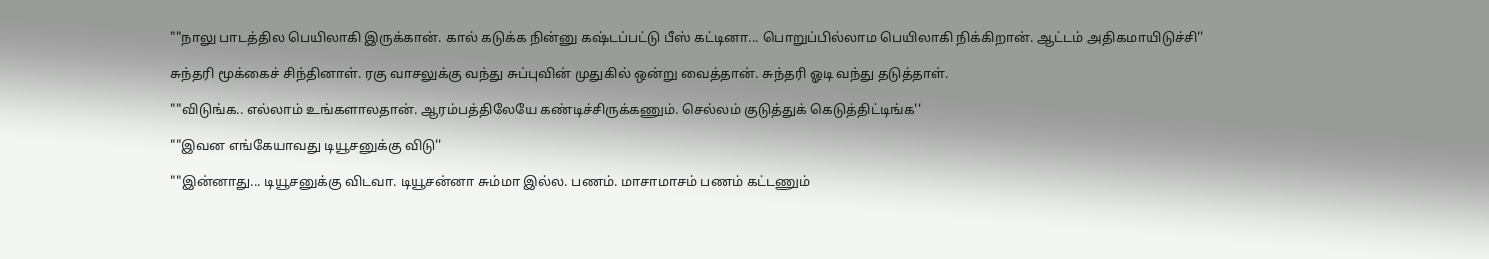""நாலு பாடத்தில பெயிலாகி இருக்கான். கால் கடுக்க நின்னு கஷ்டப்பட்டு பீஸ் கட்டினா... பொறுப்பில்லாம பெயிலாகி நிக்கிறான். ஆட்டம் அதிகமாயிடுச்சி''

சுந்தரி மூக்கைச் சிந்தினாள். ரகு வாசலுக்கு வந்து சுப்புவின் முதுகில் ஒன்று வைத்தான். சுந்தரி ஓடி வந்து தடுத்தாள்.

""விடுங்க.. எல்லாம் உங்களாலதான். ஆரம்பத்திலேயே கண்டிச்சிருக்கணும். செல்லம் குடுத்துக் கெடுத்திட்டிங்க''

""இவன எங்கேயாவது டியூசனுக்கு விடு''

""இன்னாது... டியூசனுக்கு விடவா. டியூசன்னா சும்மா இல்ல. பணம். மாசாமாசம் பணம் கட்டணும்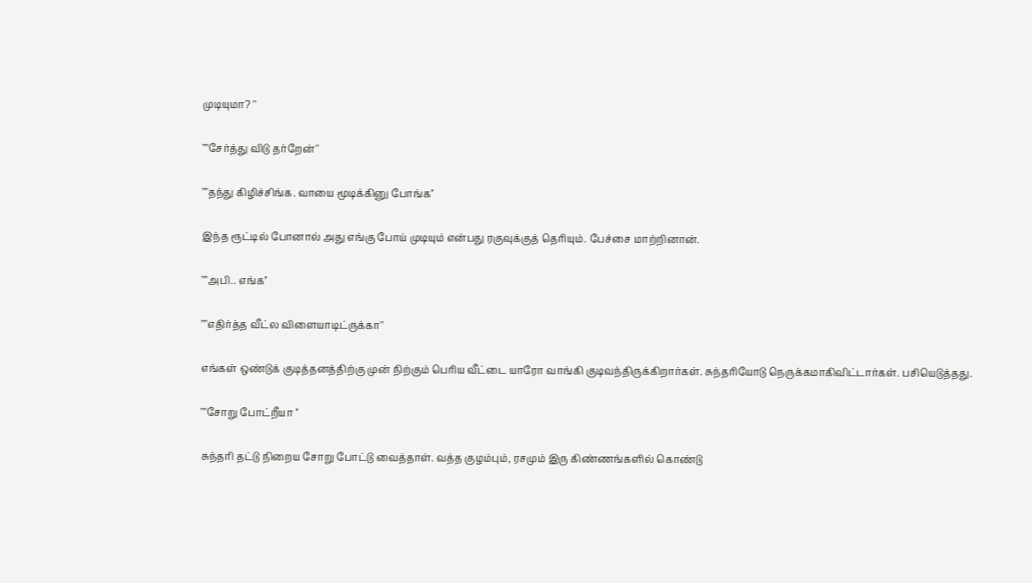முடியுமா? ''

""சேர்த்து விடு தர்றேன்''

""தந்து கிழிச்சிங்க. வாயை மூடிக்கினு போங்க''

இந்த ரூட்டில் போனால் அது எங்கு போய் முடியும் என்பது ரகுவுக்குத் தெரியும். பேச்சை மாற்றினான்.

""அபி.. எங்க''

""எதிர்த்த வீட்ல விளையாடிட்ருக்கா''

எங்கள் ஒண்டுக் குடித்தனத்திற்கு முன் நிற்கும் பெரிய வீட்டை யாரோ வாங்கி குடிவந்திருக்கிறார்கள். சுந்தரியோடு நெருக்கமாகிவிட்டார்கள். பசியெடுத்தது.

""சோறு போட்றீயா ''

சுந்தரி தட்டு நிறைய சோறு போட்டு வைத்தாள். வத்த குழம்பும், ரசமும் இரு கிண்ணங்களில் கொண்டு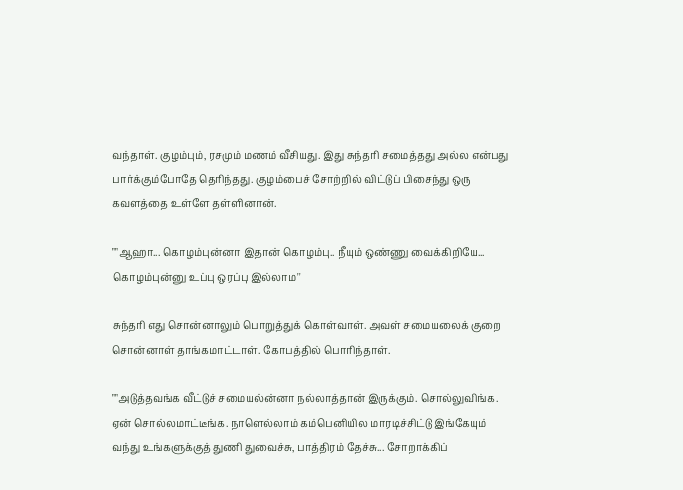வந்தாள். குழம்பும், ரசமும் மணம் வீசியது. இது சுந்தரி சமைத்தது அல்ல என்பது பார்க்கும்போதே தெரிந்தது. குழம்பைச் சோற்றில் விட்டுப் பிசைந்து ஒரு கவளத்தை உள்ளே தள்ளினான்.

""ஆஹா... கொழம்புன்னா இதான் கொழம்பு.. நீயும் ஒண்ணு வைக்கிறியே... கொழம்புன்னு உப்பு ஒரப்பு இல்லாம''

சுந்தரி எது சொன்னாலும் பொறுத்துக் கொள்வாள். அவள் சமையலைக் குறை சொன்னாள் தாங்கமாட்டாள். கோபத்தில் பொரிந்தாள்.

""அடுத்தவங்க வீட்டுச் சமையல்ன்னா நல்லாத்தான் இருக்கும். சொல்லுவிங்க. ஏன் சொல்லமாட்டீங்க. நாளெல்லாம் கம்பெனியில மாரடிச்சிட்டு இங்கேயும் வந்து உங்களுக்குத் துணி துவைச்சு, பாத்திரம் தேச்சு... சோறாக்கிப்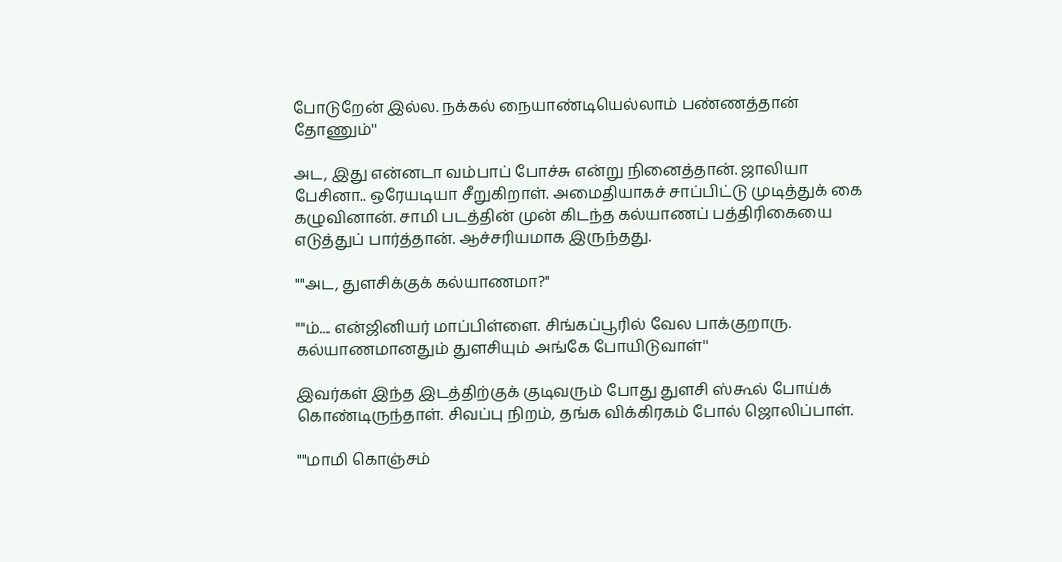போடுறேன் இல்ல. நக்கல் நையாண்டியெல்லாம் பண்ணத்தான் தோணும்''

அட, இது என்னடா வம்பாப் போச்சு என்று நினைத்தான். ஜாலியா பேசினா.. ஒரேயடியா சீறுகிறாள். அமைதியாகச் சாப்பிட்டு முடித்துக் கை கழுவினான். சாமி படத்தின் முன் கிடந்த கல்யாணப் பத்திரிகையை எடுத்துப் பார்த்தான். ஆச்சரியமாக இருந்தது.

""அட, துளசிக்குக் கல்யாணமா?''

""ம்.... என்ஜினியர் மாப்பிள்ளை. சிங்கப்பூரில் வேல பாக்குறாரு. கல்யாணமானதும் துளசியும் அங்கே போயிடுவாள்''

இவர்கள் இந்த இடத்திற்குக் குடிவரும் போது துளசி ஸ்கூல் போய்க் கொண்டிருந்தாள். சிவப்பு நிறம், தங்க விக்கிரகம் போல் ஜொலிப்பாள்.

""மாமி கொஞ்சம்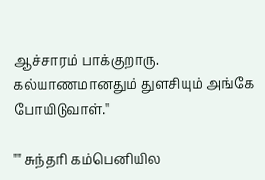ஆச்சாரம் பாக்குறாரு. கல்யாணமானதும் துளசியும் அங்கே போயிடுவாள்.''

"" சுந்தரி கம்பெனியில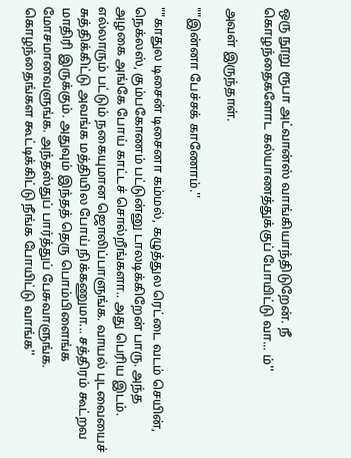ஒரு நூறு ரூபா அட்வான்ஸ் வாங்கியாந்திடுறேன். நீ கொழந்தைகளோட கல்யாணத்துக்குப் போயிட்டு வா... ம்''

அவள் இருந்தாள்.

""இன்னா பேச்சக் காணோம்.''

""காதுல டிசைன் டிசைனா கம்மல், கழுத்துல ரெட்டை வடம் செயின், நெக்லஸ், கும்பகோணம் பட்டுன்னு டாலடிக்கிறேன் பாரு. அந்த அழகை அங்கே போய் காட்டச் சொல்றீங்களா.. அது பெரிய இடம். எல்லாரும் பட்டும் நகையுமான ஜொலிப்பாளுங்க. வாயல் புடவையைச் சுத்திக்கிட்டு அவங்க மத்தியில போய் நிக்கணுமா... சத்திரம் கூட்றவ மாதிரி இருக்கும். அதுவும் இந்தத் தெரு பொம்பிளைங்க மோசமானவளுங்க. அந்தஸ்துப் பார்த்துப் பேசுவாளுங்க. கொழந்தைங்கள கூட்டிக்கிட்டு நீங்க போயிட்டு வாங்க''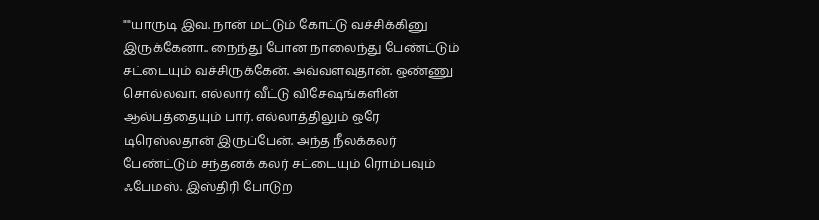""யாருடி இவ. நான் மட்டும் கோட்டு வச்சிக்கினு இருக்கேனா.. நைந்து போன நாலைந்து பேண்ட்டும் சட்டையும் வச்சிருக்கேன். அவ்வளவுதான். ஒண்ணு சொல்லவா. எல்லார் வீட்டு விசேஷங்களின் ஆல்பத்தையும் பார். எல்லாத்திலும் ஒரே டிரெஸ்லதான் இருப்பேன். அந்த நீலக்கலர் பேண்ட்டும் சந்தனக் கலர் சட்டையும் ரொம்பவும் ஃபேமஸ். இஸ்திரி போடுற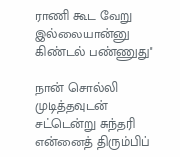ராணி கூட வேறு இல்லையான்னு கிண்டல் பண்ணுது''

நான் சொல்லி முடித்தவுடன் சட்டென்று சுந்தரி என்னைத் திரும்பிப்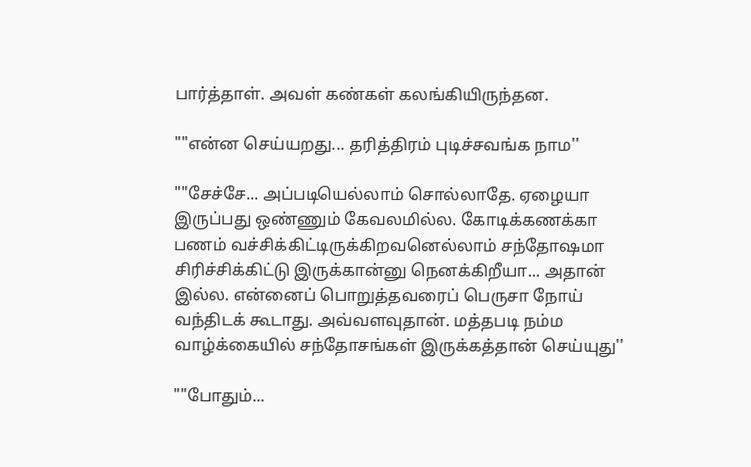பார்த்தாள். அவள் கண்கள் கலங்கியிருந்தன.

""என்ன செய்யறது... தரித்திரம் புடிச்சவங்க நாம''

""சேச்சே... அப்படியெல்லாம் சொல்லாதே. ஏழையா இருப்பது ஒண்ணும் கேவலமில்ல. கோடிக்கணக்கா பணம் வச்சிக்கிட்டிருக்கிறவனெல்லாம் சந்தோஷமா சிரிச்சிக்கிட்டு இருக்கான்னு நெனக்கிறீயா... அதான் இல்ல. என்னைப் பொறுத்தவரைப் பெருசா நோய் வந்திடக் கூடாது. அவ்வளவுதான். மத்தபடி நம்ம வாழ்க்கையில் சந்தோசங்கள் இருக்கத்தான் செய்யுது''

""போதும்...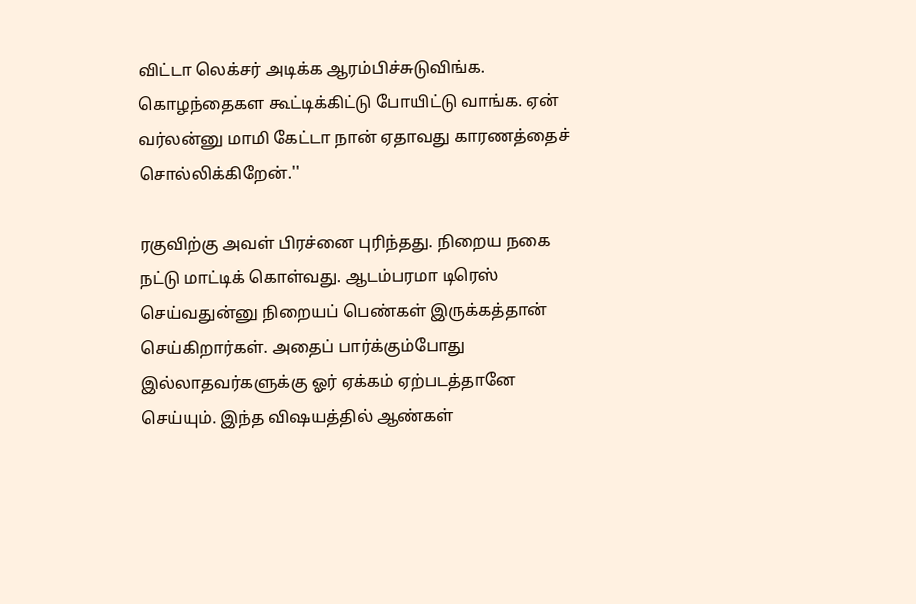விட்டா லெக்சர் அடிக்க ஆரம்பிச்சுடுவிங்க. கொழந்தைகள கூட்டிக்கிட்டு போயிட்டு வாங்க. ஏன் வர்லன்னு மாமி கேட்டா நான் ஏதாவது காரணத்தைச் சொல்லிக்கிறேன்.''

ரகுவிற்கு அவள் பிரச்னை புரிந்தது. நிறைய நகை நட்டு மாட்டிக் கொள்வது. ஆடம்பரமா டிரெஸ் செய்வதுன்னு நிறையப் பெண்கள் இருக்கத்தான் செய்கிறார்கள். அதைப் பார்க்கும்போது இல்லாதவர்களுக்கு ஓர் ஏக்கம் ஏற்படத்தானே செய்யும். இந்த விஷயத்தில் ஆண்கள்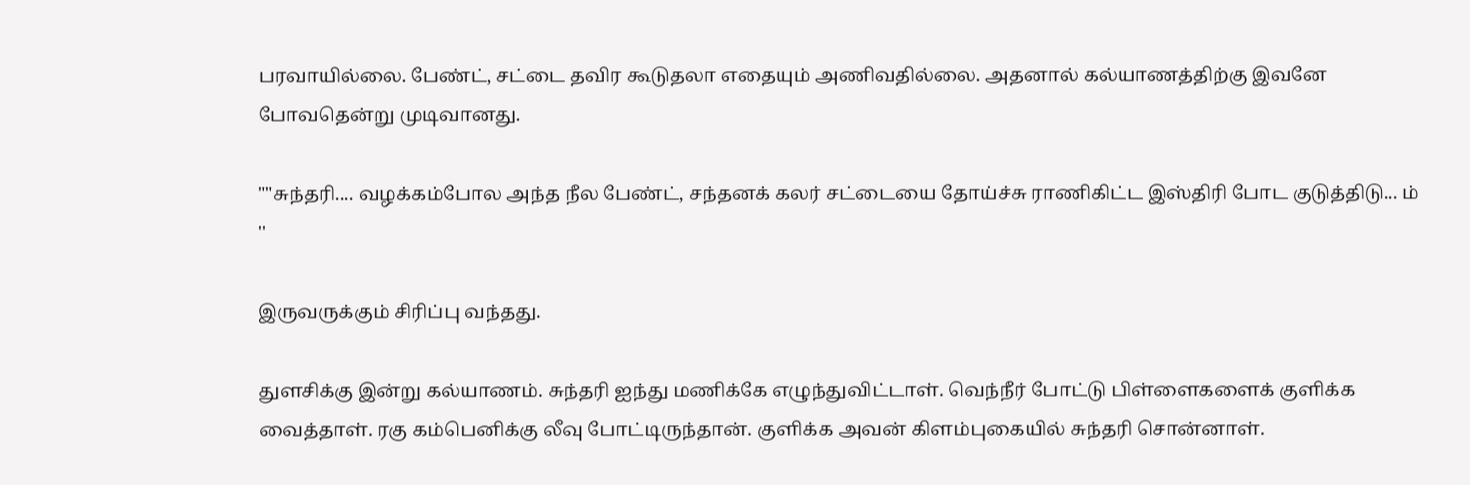பரவாயில்லை. பேண்ட், சட்டை தவிர கூடுதலா எதையும் அணிவதில்லை. அதனால் கல்யாணத்திற்கு இவனே போவதென்று முடிவானது.

""சுந்தரி.... வழக்கம்போல அந்த நீல பேண்ட், சந்தனக் கலர் சட்டையை தோய்ச்சு ராணிகிட்ட இஸ்திரி போட குடுத்திடு... ம் ''

இருவருக்கும் சிரிப்பு வந்தது.

துளசிக்கு இன்று கல்யாணம். சுந்தரி ஐந்து மணிக்கே எழுந்துவிட்டாள். வெந்நீர் போட்டு பிள்ளைகளைக் குளிக்க வைத்தாள். ரகு கம்பெனிக்கு லீவு போட்டிருந்தான். குளிக்க அவன் கிளம்புகையில் சுந்தரி சொன்னாள்.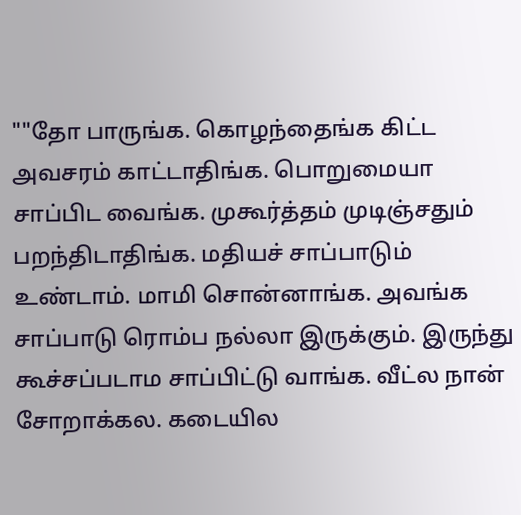""தோ பாருங்க. கொழந்தைங்க கிட்ட அவசரம் காட்டாதிங்க. பொறுமையா சாப்பிட வைங்க. முகூர்த்தம் முடிஞ்சதும் பறந்திடாதிங்க. மதியச் சாப்பாடும் உண்டாம். மாமி சொன்னாங்க. அவங்க சாப்பாடு ரொம்ப நல்லா இருக்கும். இருந்து கூச்சப்படாம சாப்பிட்டு வாங்க. வீட்ல நான் சோறாக்கல. கடையில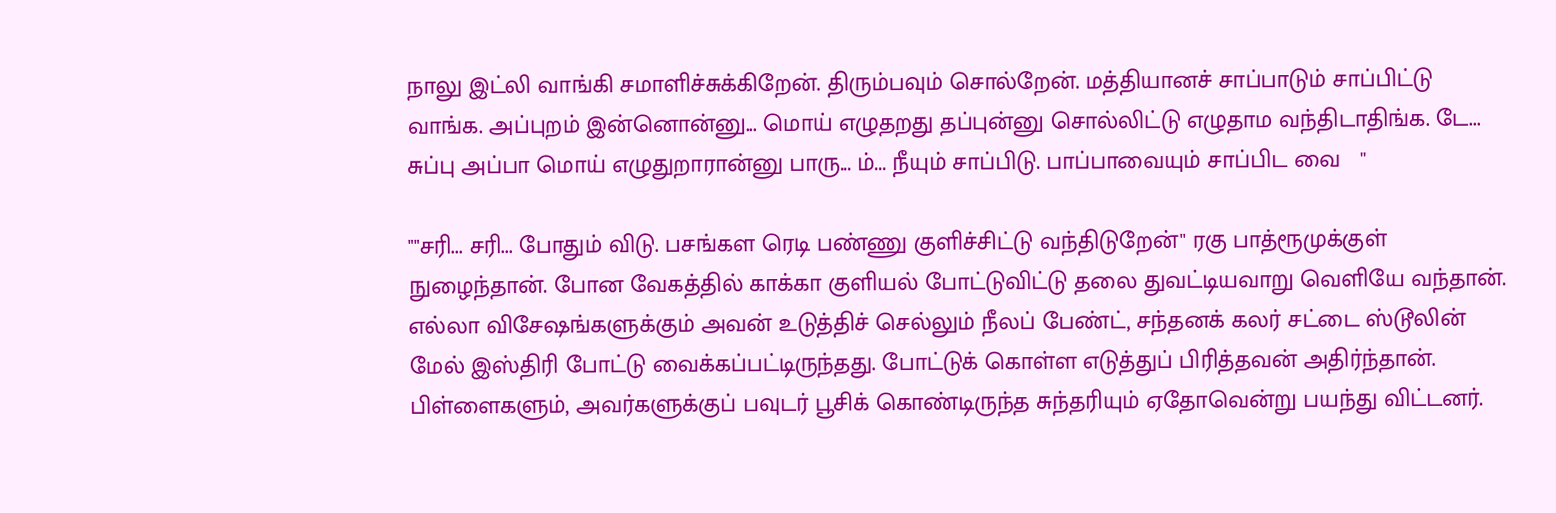நாலு இட்லி வாங்கி சமாளிச்சுக்கிறேன். திரும்பவும் சொல்றேன். மத்தியானச் சாப்பாடும் சாப்பிட்டு வாங்க. அப்புறம் இன்னொன்னு... மொய் எழுதறது தப்புன்னு சொல்லிட்டு எழுதாம வந்திடாதிங்க. டே... சுப்பு அப்பா மொய் எழுதுறாரான்னு பாரு... ம்... நீயும் சாப்பிடு. பாப்பாவையும் சாப்பிட வை   ''

""சரி... சரி... போதும் விடு. பசங்கள ரெடி பண்ணு குளிச்சிட்டு வந்திடுறேன்'' ரகு பாத்ரூமுக்குள் நுழைந்தான். போன வேகத்தில் காக்கா குளியல் போட்டுவிட்டு தலை துவட்டியவாறு வெளியே வந்தான். எல்லா விசேஷங்களுக்கும் அவன் உடுத்திச் செல்லும் நீலப் பேண்ட், சந்தனக் கலர் சட்டை ஸ்டூலின் மேல் இஸ்திரி போட்டு வைக்கப்பட்டிருந்தது. போட்டுக் கொள்ள எடுத்துப் பிரித்தவன் அதிர்ந்தான். பிள்ளைகளும், அவர்களுக்குப் பவுடர் பூசிக் கொண்டிருந்த சுந்தரியும் ஏதோவென்று பயந்து விட்டனர்.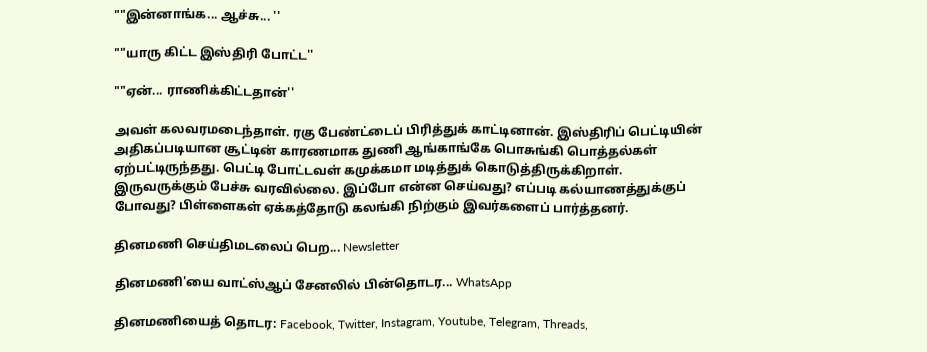""இன்னாங்க... ஆச்சு... ''

""யாரு கிட்ட இஸ்திரி போட்ட''

""ஏன்... ராணிக்கிட்டதான்''

அவள் கலவரமடைந்தாள். ரகு பேண்ட்டைப் பிரித்துக் காட்டினான். இஸ்திரிப் பெட்டியின் அதிகப்படியான சூட்டின் காரணமாக துணி ஆங்காங்கே பொசுங்கி பொத்தல்கள் ஏற்பட்டிருந்தது. பெட்டி போட்டவள் கமுக்கமா மடித்துக் கொடுத்திருக்கிறாள். இருவருக்கும் பேச்சு வரவில்லை. இப்போ என்ன செய்வது? எப்படி கல்யாணத்துக்குப் போவது? பிள்ளைகள் ஏக்கத்தோடு கலங்கி நிற்கும் இவர்களைப் பார்த்தனர்.

தினமணி செய்திமடலைப் பெற... Newsletter

தினமணி'யை வாட்ஸ்ஆப் சேனலில் பின்தொடர... WhatsApp

தினமணியைத் தொடர: Facebook, Twitter, Instagram, Youtube, Telegram, Threads,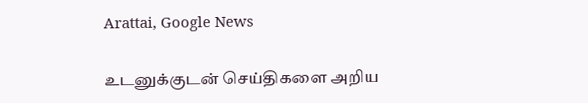Arattai, Google News

உடனுக்குடன் செய்திகளை அறிய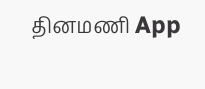தினமணி App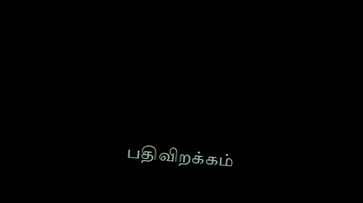பதிவிறக்கம்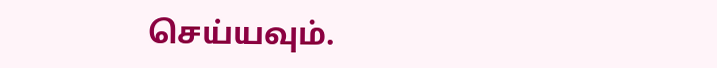செய்யவும்.